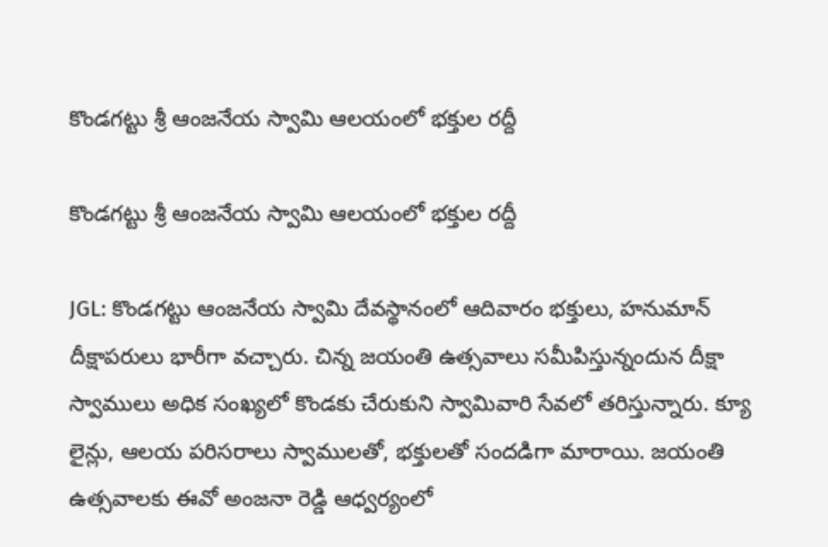కొండగట్టు శ్రీ ఆంజనేయ స్వామి ఆలయంలో భక్తుల రద్దీ

కొండగట్టు శ్రీ ఆంజనేయ స్వామి ఆలయంలో భక్తుల రద్దీ

JGL: కొండగట్టు ఆంజనేయ స్వామి దేవస్థానంలో ఆదివారం భక్తులు, హనుమాన్ దీక్షాపరులు భారీగా వచ్చారు. చిన్న జయంతి ఉత్సవాలు సమీపిస్తున్నందున దీక్షా స్వాములు అధిక సంఖ్యలో కొండకు చేరుకుని స్వామివారి సేవలో తరిస్తున్నారు. క్యూ లైన్లు, ఆలయ పరిసరాలు స్వాములతో, భక్తులతో సందడిగా మారాయి. జయంతి ఉత్సవాలకు ఈవో అంజనా రెడ్డి ఆధ్వర్యంలో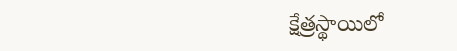క్షేత్రస్థాయిలో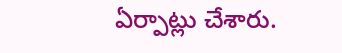ఏర్పాట్లు చేశారు.